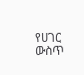የሀገር ውስጥ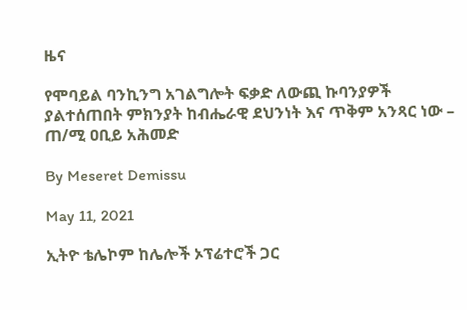ዜና

የሞባይል ባንኪንግ አገልግሎት ፍቃድ ለውጪ ኩባንያዎች ያልተሰጠበት ምክንያት ከብሔራዊ ደህንነት እና ጥቅም አንጻር ነው – ጠ/ሚ ዐቢይ አሕመድ

By Meseret Demissu

May 11, 2021

ኢትዮ ቴሌኮም ከሌሎች ኦፕሬተሮች ጋር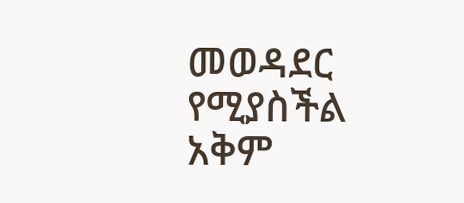መወዳደር የሚያስችል አቅም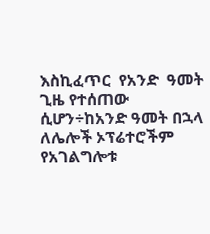እስኪፈጥር  የአንድ  ዓመት ጊዜ የተሰጠው ሲሆን÷ከአንድ ዓመት በኋላ ለሌሎች ኦፕሬተሮችም የአገልግሎቱ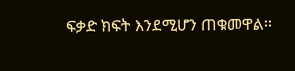ፍቃድ ክፍት እንደሚሆን ጠቁመዋል፡፡